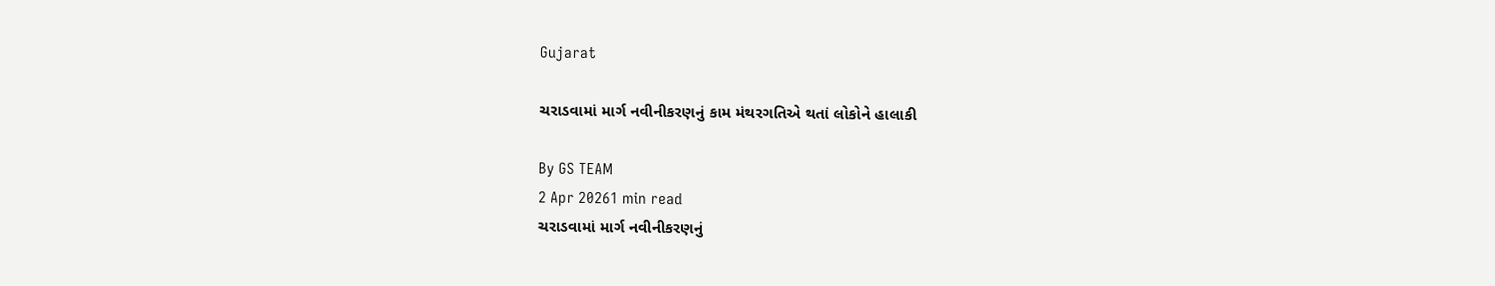Gujarat

ચરાડવામાં માર્ગ નવીનીકરણનું કામ મંથરગતિએ થતાં લોકોને હાલાકી

By GS TEAM
2 Apr 20261 min read
ચરાડવામાં માર્ગ નવીનીકરણનું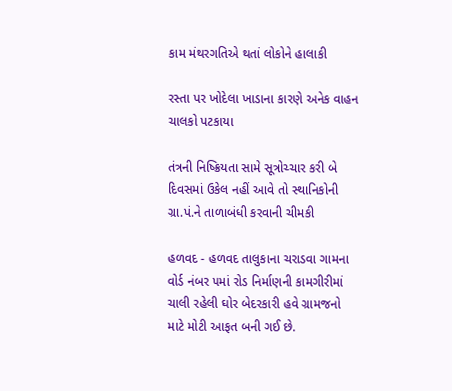કામ મંથરગતિએ થતાં લોકોને હાલાકી

રસ્તા પર ખોદેલા ખાડાના કારણે અનેક વાહન ચાલકો પટકાયા

તંત્રની નિષ્ક્રિયતા સામે સૂત્રોચ્ચાર કરી બે દિવસમાં ઉકેલ નહીં આવે તો સ્થાનિકોની ગ્રા.પં.ને તાળાબંધી કરવાની ચીમકી

હળવદ - હળવદ તાલુકાના ચરાડવા ગામના વોર્ડ નંબર ૫માં રોડ નિર્માણની કામગીરીમાં ચાલી રહેલી ઘોર બેદરકારી હવે ગ્રામજનો માટે મોટી આફત બની ગઈ છે.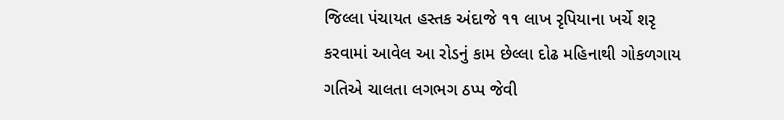જિલ્લા પંચાયત હસ્તક અંદાજે ૧૧ લાખ રૃપિયાના ખર્ચે શરૃ કરવામાં આવેલ આ રોડનું કામ છેલ્લા દોઢ મહિનાથી ગોકળગાય ગતિએ ચાલતા લગભગ ઠપ્પ જેવી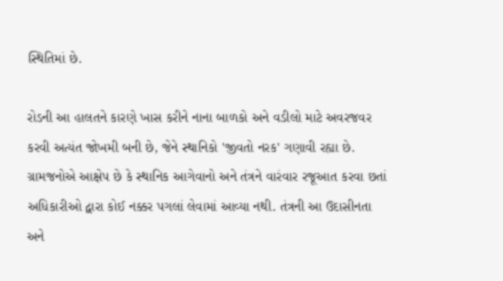સ્થિતિમાં છે.

રોડની આ હાલતને કારણે ખાસ કરીને નાના બાળકો અને વડીલો માટે અવરજવર કરવી અત્યંત જોખમી બની છે, જેને સ્થાનિકો 'જીવતો નરક' ગણાવી રહ્યા છે. ગ્રામજનોએ આક્ષેપ છે કે સ્થાનિક આગેવાનો અને તંત્રને વારંવાર રજૂઆત કરવા છતાં અધિકારીઓ દ્વારા કોઈ નક્કર પગલાં લેવામાં આવ્યા નથી. તંત્રની આ ઉદાસીનતા અને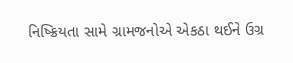નિષ્ક્રિયતા સામે ગ્રામજનોએ એકઠા થઈને ઉગ્ર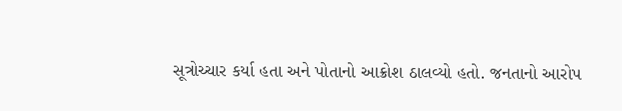સૂત્રોચ્ચાર કર્યા હતા અને પોતાનો આક્રોશ ઠાલવ્યો હતો. જનતાનો આરોપ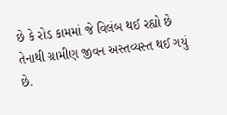છે કે રોડ કામમાં જે વિલંબ થઈ રહ્યો છે તેનાથી ગ્રામીણ જીવન અસ્તવ્યસ્ત થઈ ગયું છે.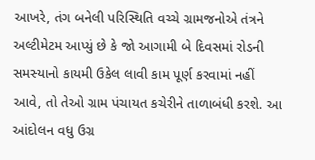આખરે, તંગ બનેલી પરિસ્થિતિ વચ્ચે ગ્રામજનોએ તંત્રને અલ્ટીમેટમ આપ્યું છે કે જો આગામી બે દિવસમાં રોડની સમસ્યાનો કાયમી ઉકેલ લાવી કામ પૂર્ણ કરવામાં નહીં આવે, તો તેઓ ગ્રામ પંચાયત કચેરીને તાળાબંધી કરશે. આ આંદોલન વધુ ઉગ્ર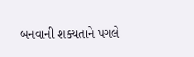બનવાની શક્યતાને પગલે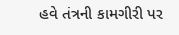હવે તંત્રની કામગીરી પર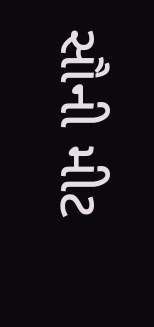સૌની મીટ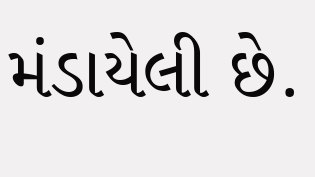મંડાયેલી છે.